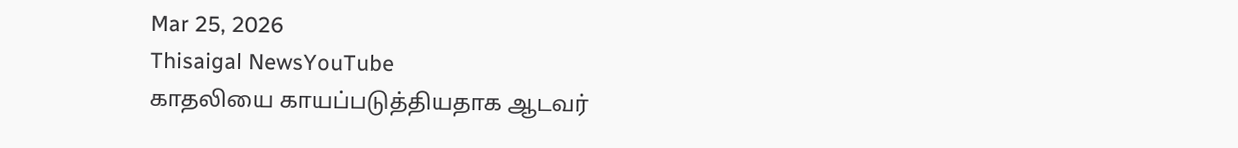Mar 25, 2026
Thisaigal NewsYouTube
காதலியை காயப்படுத்தியதாக ஆடவர்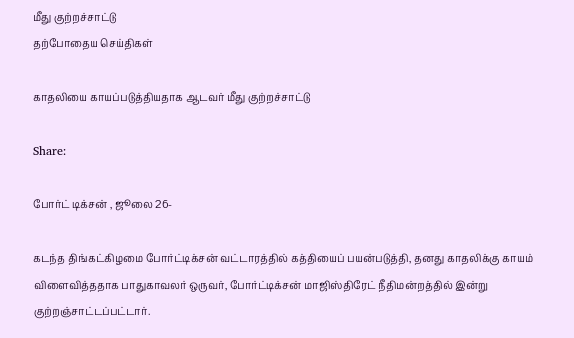மீது குற்றச்சாட்டு
தற்போதைய செய்திகள்

காதலியை காயப்படுத்தியதாக ஆடவர் மீது குற்றச்சாட்டு

Share:

போர்ட் டிக்சன் , ஜூலை 26-

கடந்த திங்கட்கிழமை போர்ட்டிக்சன் வட்டாரத்தில் கத்தியைப் பயன்படுத்தி, தனது காதலிக்கு காயம் விளைவித்ததாக பாதுகாவலர் ஒருவர், போர்ட்டிக்சன் மாஜிஸ்திரேட் நீதிமன்றத்தில் இன்று குற்றஞ்சாட்டப்பட்டார்.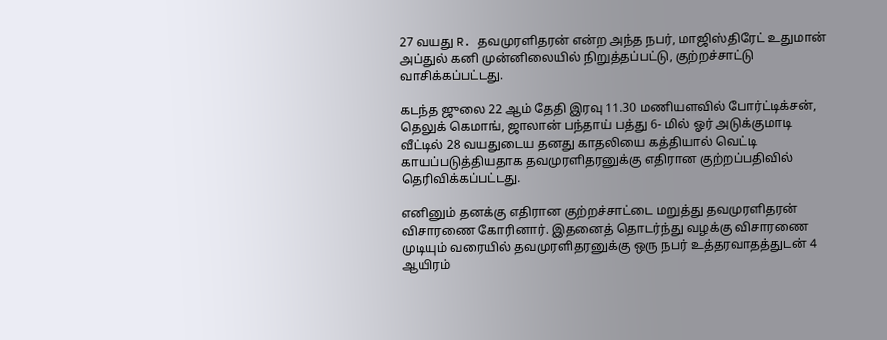27 வயது R. தவமுரளிதரன் என்ற அந்த நபர், மாஜிஸ்திரேட் உதுமான் அப்துல் கனி முன்னிலையில் நிறுத்தப்பட்டு, குற்றச்சாட்டு வாசிக்கப்பட்டது.

கடந்த ஜுலை 22 ஆம் தேதி இரவு 11.30 மணியளவில் போர்ட்டிக்சன், தெலுக் கெமாங், ஜாலான் பந்தாய் பத்து 6- மில் ஓர் அடுக்குமாடி வீட்டில் 28 வயதுடைய தனது காதலியை கத்தியால் வெட்டி காயப்படுத்தியதாக தவமுரளிதரனுக்கு எதிரான குற்றப்பதிவில் தெரிவிக்கப்பட்டது.

எனினும் தனக்கு எதிரான குற்றச்சாட்டை மறுத்து தவமுரளிதரன் விசாரணை கோரினார். இதனைத் தொடர்ந்து வழக்கு விசாரணை முடியும் வரையில் தவமுரளிதரனுக்கு ஒரு நபர் உத்தரவாதத்துடன் 4 ஆயிரம்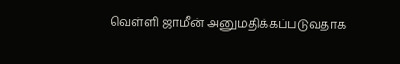வெள்ளி ஜாமீன் அனுமதிக்கப்படுவதாக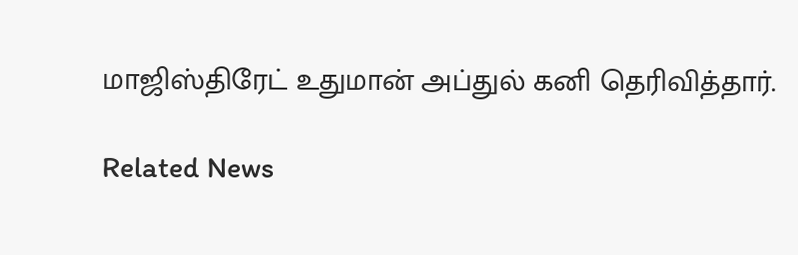மாஜிஸ்திரேட் உதுமான் அப்துல் கனி தெரிவித்தார்.

Related News